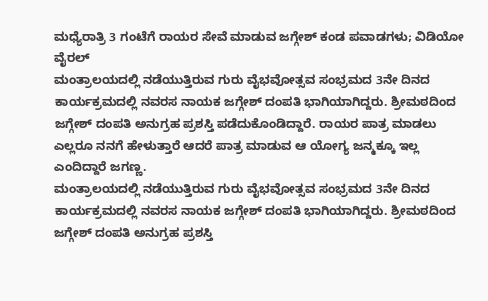ಮಧ್ಯೆರಾತ್ರಿ 3 ಗಂಟೆಗೆ ರಾಯರ ಸೇವೆ ಮಾಡುವ ಜಗ್ಗೇಶ್ ಕಂಡ ಪವಾಡಗಳು; ವಿಡಿಯೋ ವೈರಲ್
ಮಂತ್ರಾಲಯದಲ್ಲಿ ನಡೆಯುತ್ತಿರುವ ಗುರು ವೈಭವೋತ್ಸವ ಸಂಭ್ರಮದ 3ನೇ ದಿನದ ಕಾರ್ಯಕ್ರಮದಲ್ಲಿ ನವರಸ ನಾಯಕ ಜಗ್ಗೇಶ್ ದಂಪತಿ ಭಾಗಿಯಾಗಿದ್ದರು. ಶ್ರೀಮಠದಿಂದ ಜಗ್ಗೇಶ್ ದಂಪತಿ ಅನುಗ್ರಹ ಪ್ರಶಸ್ತಿ ಪಡೆದುಕೊಂಡಿದ್ದಾರೆ. ರಾಯರ ಪಾತ್ರ ಮಾಡಲು ಎಲ್ಲರೂ ನನಗೆ ಹೇಳುತ್ತಾರೆ ಆದರೆ ಪಾತ್ರ ಮಾಡುವ ಆ ಯೋಗ್ಯ ಜನ್ಮಕ್ಕೂ ಇಲ್ಲ ಎಂದಿದ್ದಾರೆ ಜಗಣ್ಣ.
ಮಂತ್ರಾಲಯದಲ್ಲಿ ನಡೆಯುತ್ತಿರುವ ಗುರು ವೈಭವೋತ್ಸವ ಸಂಭ್ರಮದ 3ನೇ ದಿನದ ಕಾರ್ಯಕ್ರಮದಲ್ಲಿ ನವರಸ ನಾಯಕ ಜಗ್ಗೇಶ್ ದಂಪತಿ ಭಾಗಿಯಾಗಿದ್ದರು. ಶ್ರೀಮಠದಿಂದ ಜಗ್ಗೇಶ್ ದಂಪತಿ ಅನುಗ್ರಹ ಪ್ರಶಸ್ತಿ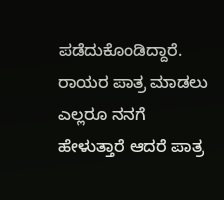ಪಡೆದುಕೊಂಡಿದ್ದಾರೆ. ರಾಯರ ಪಾತ್ರ ಮಾಡಲು ಎಲ್ಲರೂ ನನಗೆ ಹೇಳುತ್ತಾರೆ ಆದರೆ ಪಾತ್ರ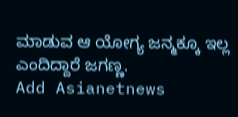ಮಾಡುವ ಆ ಯೋಗ್ಯ ಜನ್ಮಕ್ಕೂ ಇಲ್ಲ ಎಂದಿದ್ದಾರೆ ಜಗಣ್ಣ.
Add Asianetnews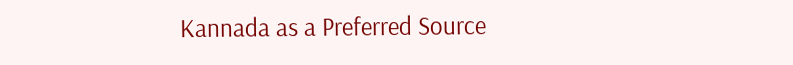Kannada as a Preferred Source